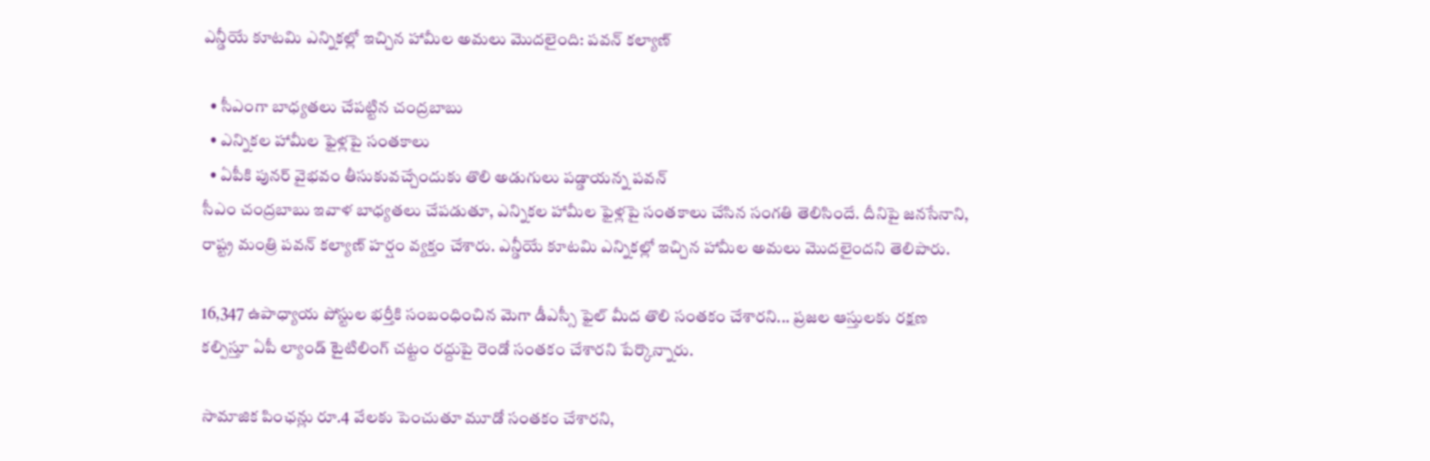ఎన్డీయే కూటమి ఎన్నికల్లో ఇచ్చిన హామీల అమలు మొదలైంది: పవన్ కల్యాణ్

  • సీఎంగా బాధ్యతలు చేపట్టిన చంద్రబాబు
  • ఎన్నికల హామీల ఫైళ్లపై సంతకాలు
  • ఏపీకి పునర్ వైభవం తీసుకువచ్చేందుకు తొలి అడుగులు పడ్డాయన్న పవన్
సీఎం చంద్రబాబు ఇవాళ బాధ్యతలు చేపడుతూ, ఎన్నికల హామీల ఫైళ్లపై సంతకాలు చేసిన సంగతి తెలిసిందే. దీనిపై జనసేనాని, రాష్ట్ర మంత్రి పవన్ కల్యాణ్ హర్షం వ్యక్తం చేశారు. ఎన్డీయే కూటమి ఎన్నికల్లో ఇచ్చిన హామీల అమలు మొదలైందని తెలిపారు.

16,347 ఉపాధ్యాయ పోస్టుల భర్తీకి సంబంధించిన మెగా డీఎస్సీ ఫైల్ మీద తొలి సంతకం చేశారని... ప్రజల ఆస్తులకు రక్షణ కల్పిస్తూ ఏపీ ల్యాండ్ టైటిలింగ్ చట్టం రద్దుపై రెండో సంతకం చేశారని పేర్కొన్నారు.

సామాజిక పింఛన్లు రూ.4 వేలకు పెంచుతూ మూడో సంతకం చేశారని,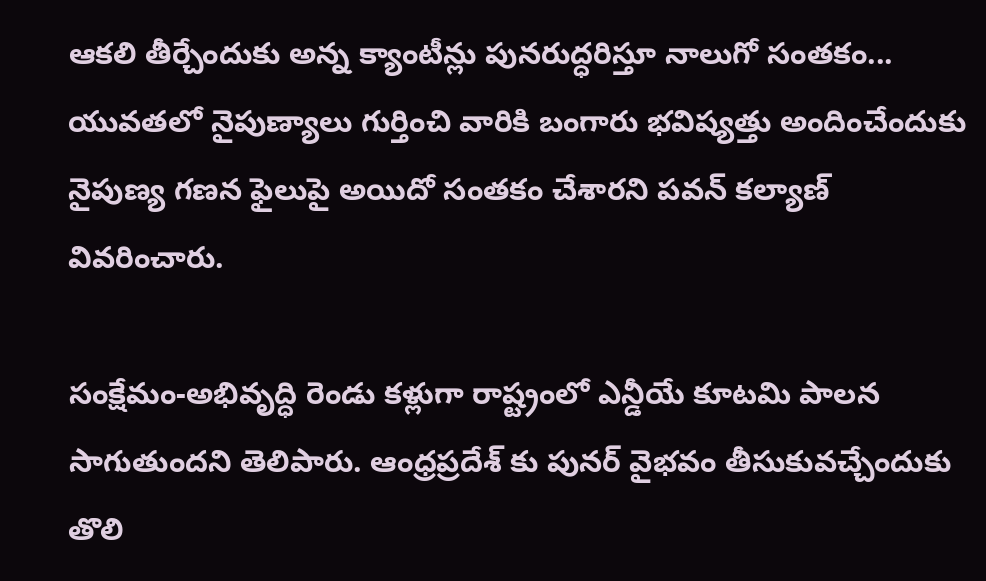ఆకలి తీర్చేందుకు అన్న క్యాంటీన్లు పునరుద్ధరిస్తూ నాలుగో సంతకం... యువతలో నైపుణ్యాలు గుర్తించి వారికి బంగారు భవిష్యత్తు అందించేందుకు నైపుణ్య గణన ఫైలుపై అయిదో సంతకం చేశారని పవన్ కల్యాణ్ వివరించారు.

సంక్షేమం-అభివృద్ధి రెండు కళ్లుగా రాష్ట్రంలో ఎన్డీయే కూటమి పాలన సాగుతుందని తెలిపారు. ఆంధ్రప్రదేశ్ కు పునర్ వైభవం తీసుకువచ్చేందుకు తొలి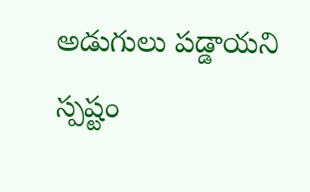అడుగులు పడ్డాయని స్పష్టం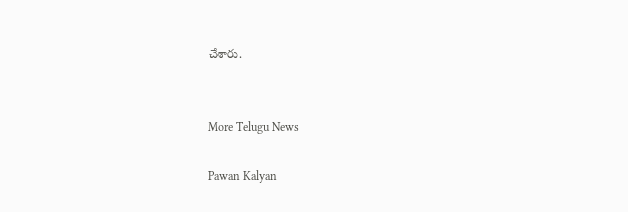చేశారు.


More Telugu News

Pawan Kalyan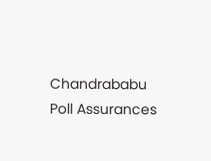Chandrababu Poll Assurances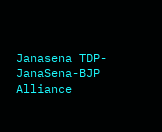Janasena TDP-JanaSena-BJP Alliance